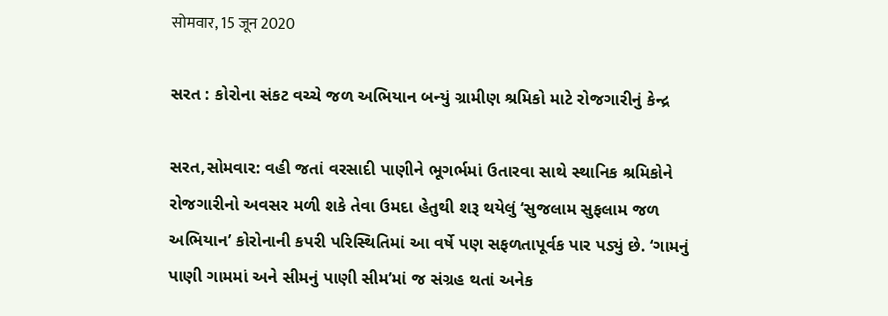सोमवार, 15 जून 2020

સરત : કોરોના સંકટ વચ્ચે જળ અભિયાન બન્યું ગ્રામીણ શ્રમિકો માટે રોજગારીનું કેન્દ્ર

સરત,સોમવાર: વહી જતાં વરસાદી પાણીને ભૂગર્ભમાં ઉતારવા સાથે સ્થાનિક શ્રમિકોને રોજગારીનો અવસર મળી શકે તેવા ઉમદા હેતુથી શરૂ થયેલું ‘સુજલામ સુફલામ જળ અભિયાન’ કોરોનાની કપરી પરિસ્થિતિમાં આ વર્ષે પણ સફળતાપૂર્વક પાર પડ્યું છે. ‘ગામનું પાણી ગામમાં અને સીમનું પાણી સીમ’માં જ સંગ્રહ થતાં અનેક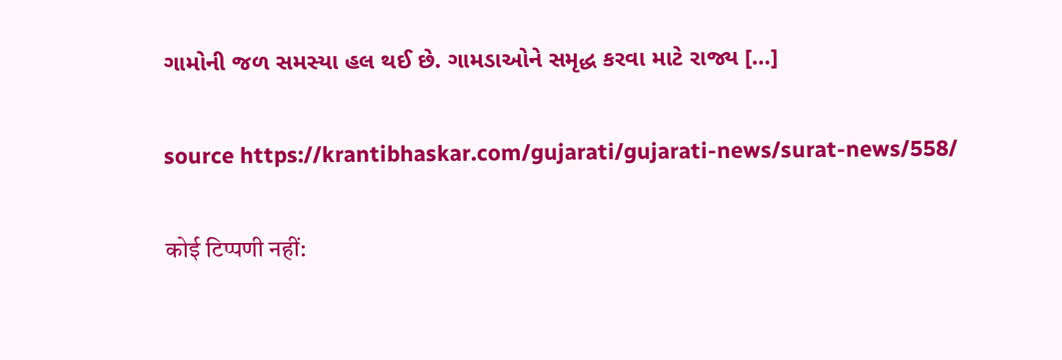ગામોની જળ સમસ્યા હલ થઈ છે. ગામડાઓને સમૃદ્ધ કરવા માટે રાજ્ય […]

source https://krantibhaskar.com/gujarati/gujarati-news/surat-news/558/

कोई टिप्पणी नहीं: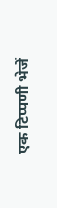एक टिप्पणी भेजें